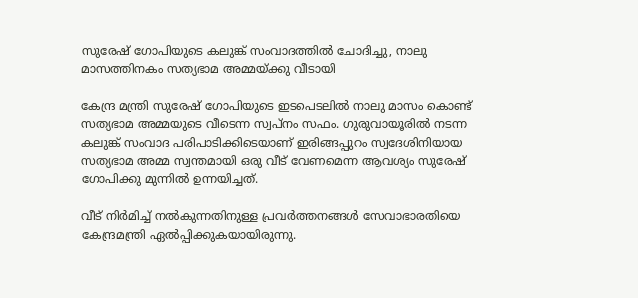സുരേഷ് ഗോപിയുടെ കലുങ്ക് സംവാദത്തിൽ ചോദിച്ചു, നാലു മാസത്തിനകം സത്യഭാമ അമ്മയ്ക്കു വീടായി

കേന്ദ്ര മന്ത്രി സുരേഷ് ഗോപിയുടെ ഇടപെടലിൽ നാലു മാസം കൊണ്ട് സത്യഭാമ അമ്മയുടെ വീടെന്ന സ്വപ്‌നം സഫം. ഗുരുവായൂരിൽ നടന്ന കലുങ്ക് സംവാദ പരിപാടിക്കിടെയാണ് ഇരിങ്ങപ്പുറം സ്വദേശിനിയായ സത്യഭാമ അമ്മ സ്വന്തമായി ഒരു വീട് വേണമെന്ന ആവശ്യം സുരേഷ് ഗോപിക്കു മുന്നിൽ ഉന്നയിച്ചത്.

വീട് നിർമിച്ച് നൽകുന്നതിനുള്ള പ്രവർത്തനങ്ങൾ സേവാഭാരതിയെ കേന്ദ്രമന്ത്രി ഏൽപ്പിക്കുകയായിരുന്നു.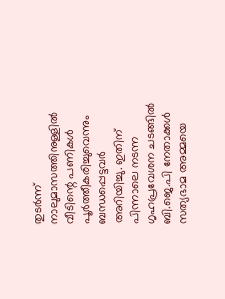തുടർന്ന് നാലുമാസത്തിനുള്ളിൽ വീടിന്റെ പണികൾ പൂർത്തീകരിച്ചുവെന്നും ബന്ധപ്പെട്ടവർ അറിയിച്ചു. ഇതിന് പിന്നാലെ നടന്ന ഗൃഹപ്രവേശന ചടങ്ങിൽ ബി.ജെ.പി നേതാക്കൾ സത്യഭാമ അമ്മയെ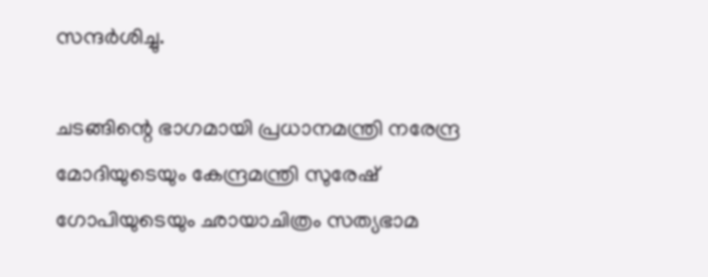സന്ദർശിച്ചു.

ചടങ്ങിന്റെ ഭാഗമായി പ്രധാനമന്ത്രി നരേന്ദ്ര മോദിയുടെയും കേന്ദ്രമന്ത്രി സുരേഷ് ഗോപിയുടെയും ഛായാചിത്രം സത്യഭാമ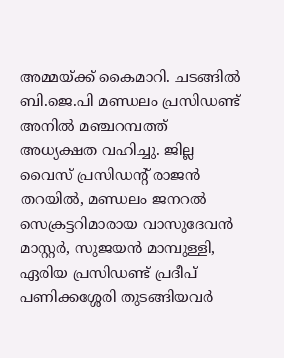അമ്മയ്ക്ക് കൈമാറി. ചടങ്ങിൽ ബി.ജെ.പി മണ്ഡലം പ്രസിഡണ്ട് അനിൽ മഞ്ചറമ്പത്ത് അധ്യക്ഷത വഹിച്ചു. ജില്ല വൈസ് പ്രസിഡന്റ് രാജൻ തറയിൽ, മണ്ഡലം ജനറൽ സെക്രട്ടറിമാരായ വാസുദേവൻ മാസ്റ്റർ, സുജയൻ മാമ്പുള്ളി, ഏരിയ പ്രസിഡണ്ട് പ്രദീപ് പണിക്കശ്ശേരി തുടങ്ങിയവർ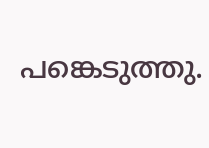പങ്കെടുത്തു.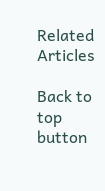Related Articles

Back to top button